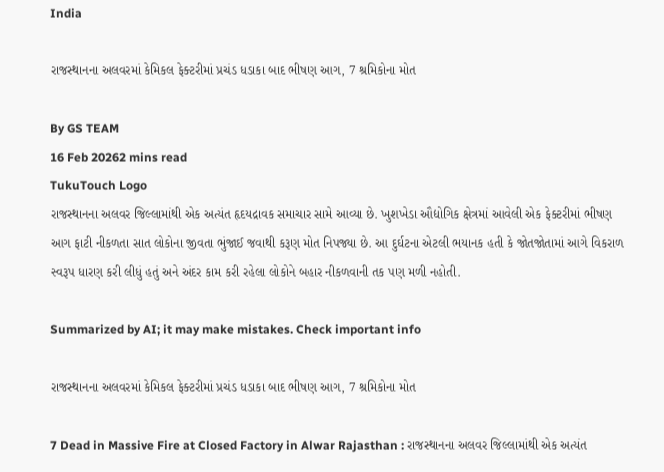India

રાજસ્થાનના અલવરમાં કેમિકલ ફેક્ટરીમાં પ્રચંડ ધડાકા બાદ ભીષણ આગ, 7 શ્રમિકોના મોત

By GS TEAM
16 Feb 20262 mins read
TukuTouch Logo
રાજસ્થાનના અલવર જિલ્લામાંથી એક અત્યંત હૃદયદ્રાવક સમાચાર સામે આવ્યા છે. ખુશખેડા ઔદ્યોગિક ક્ષેત્રમાં આવેલી એક ફેક્ટરીમાં ભીષણ આગ ફાટી નીકળતા સાત લોકોના જીવતા ભુંજાઈ જવાથી કરૂણ મોત નિપજ્યા છે. આ દુર્ઘટના એટલી ભયાનક હતી કે જોતજોતામાં આગે વિકરાળ સ્વરૂપ ધારણ કરી લીધું હતું અને અંદર કામ કરી રહેલા લોકોને બહાર નીકળવાની તક પણ મળી નહોતી.

Summarized by AI; it may make mistakes. Check important info

રાજસ્થાનના અલવરમાં કેમિકલ ફેક્ટરીમાં પ્રચંડ ધડાકા બાદ ભીષણ આગ, 7 શ્રમિકોના મોત

7 Dead in Massive Fire at Closed Factory in Alwar Rajasthan : રાજસ્થાનના અલવર જિલ્લામાંથી એક અત્યંત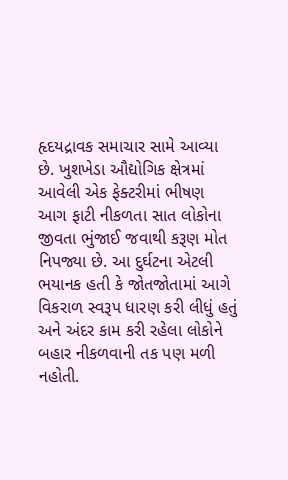હૃદયદ્રાવક સમાચાર સામે આવ્યા છે. ખુશખેડા ઔદ્યોગિક ક્ષેત્રમાં આવેલી એક ફેક્ટરીમાં ભીષણ આગ ફાટી નીકળતા સાત લોકોના જીવતા ભુંજાઈ જવાથી કરૂણ મોત નિપજ્યા છે. આ દુર્ઘટના એટલી ભયાનક હતી કે જોતજોતામાં આગે વિકરાળ સ્વરૂપ ધારણ કરી લીધું હતું અને અંદર કામ કરી રહેલા લોકોને બહાર નીકળવાની તક પણ મળી નહોતી.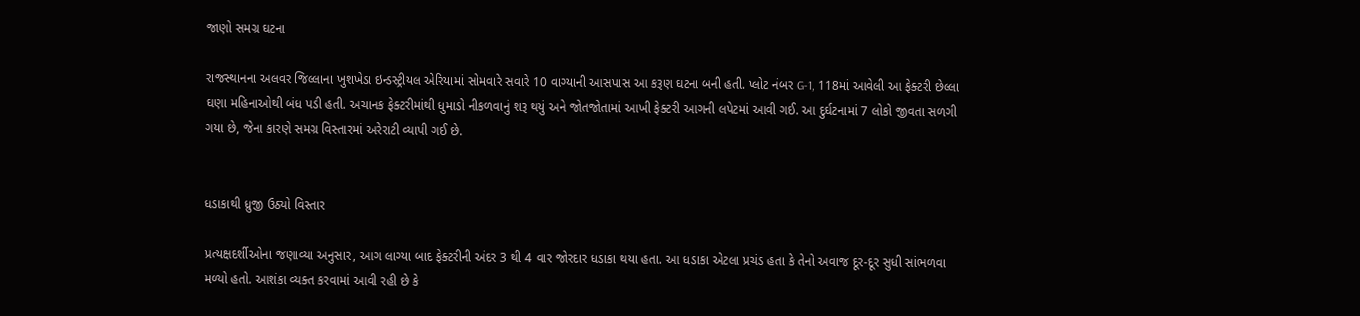જાણો સમગ્ર ઘટના

રાજસ્થાનના અલવર જિલ્લાના ખુશખેડા ઇન્ડસ્ટ્રીયલ એરિયામાં સોમવારે સવારે 10 વાગ્યાની આસપાસ આ કરૂણ ઘટના બની હતી. પ્લોટ નંબર G-1, 118માં આવેલી આ ફેક્ટરી છેલ્લા ઘણા મહિનાઓથી બંધ પડી હતી. અચાનક ફેક્ટરીમાંથી ધુમાડો નીકળવાનું શરૂ થયું અને જોતજોતામાં આખી ફેક્ટરી આગની લપેટમાં આવી ગઈ. આ દુર્ઘટનામાં 7 લોકો જીવતા સળગી ગયા છે, જેના કારણે સમગ્ર વિસ્તારમાં અરેરાટી વ્યાપી ગઈ છે.


ધડાકાથી ધ્રુજી ઉઠ્યો વિસ્તાર

પ્રત્યક્ષદર્શીઓના જણાવ્યા અનુસાર, આગ લાગ્યા બાદ ફેક્ટરીની અંદર 3 થી 4 વાર જોરદાર ધડાકા થયા હતા. આ ધડાકા એટલા પ્રચંડ હતા કે તેનો અવાજ દૂર-દૂર સુધી સાંભળવા મળ્યો હતો. આશંકા વ્યક્ત કરવામાં આવી રહી છે કે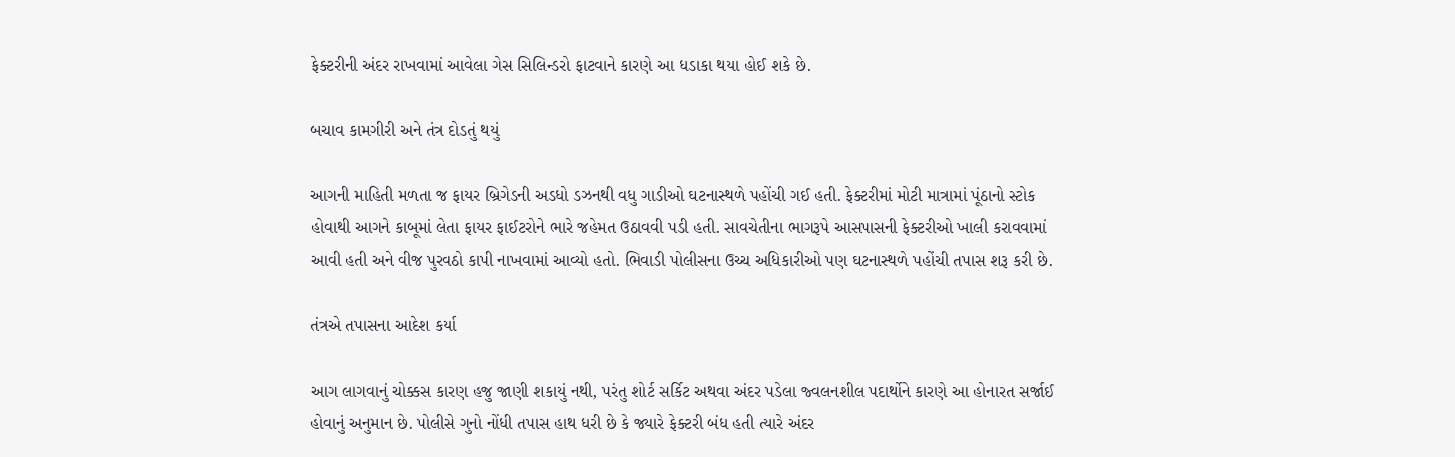ફેક્ટરીની અંદર રાખવામાં આવેલા ગેસ સિલિન્ડરો ફાટવાને કારણે આ ધડાકા થયા હોઈ શકે છે.

બચાવ કામગીરી અને તંત્ર દોડતું થયું

આગની માહિતી મળતા જ ફાયર બ્રિગેડની અડધો ડઝનથી વધુ ગાડીઓ ઘટનાસ્થળે પહોંચી ગઈ હતી. ફેક્ટરીમાં મોટી માત્રામાં પૂંઠાનો સ્ટોક હોવાથી આગને કાબૂમાં લેતા ફાયર ફાઈટરોને ભારે જહેમત ઉઠાવવી પડી હતી. સાવચેતીના ભાગરૂપે આસપાસની ફેક્ટરીઓ ખાલી કરાવવામાં આવી હતી અને વીજ પુરવઠો કાપી નાખવામાં આવ્યો હતો. ભિવાડી પોલીસના ઉચ્ચ અધિકારીઓ પણ ઘટનાસ્થળે પહોંચી તપાસ શરૂ કરી છે.

તંત્રએ તપાસના આદેશ કર્યા

આગ લાગવાનું ચોક્કસ કારણ હજુ જાણી શકાયું નથી, પરંતુ શોર્ટ સર્કિટ અથવા અંદર પડેલા જ્વલનશીલ પદાર્થોને કારણે આ હોનારત સર્જાઈ હોવાનું અનુમાન છે. પોલીસે ગુનો નોંધી તપાસ હાથ ધરી છે કે જ્યારે ફેક્ટરી બંધ હતી ત્યારે અંદર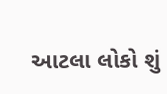આટલા લોકો શું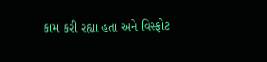કામ કરી રહ્યા હતા અને વિસ્ફોટ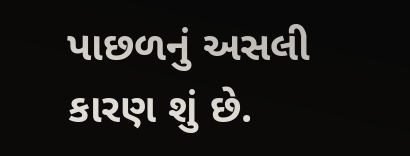પાછળનું અસલી કારણ શું છે.